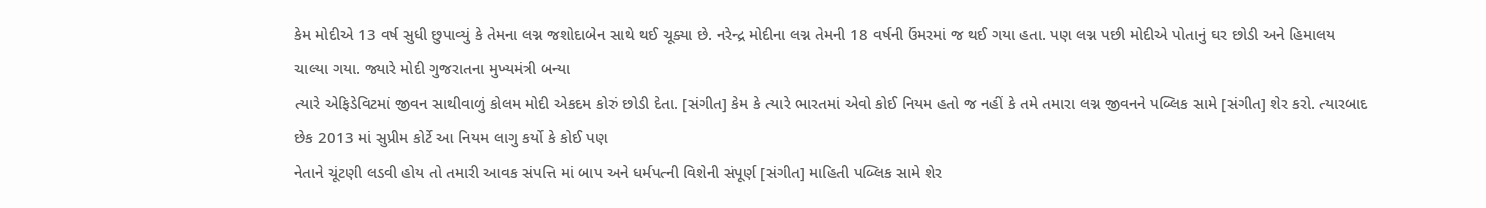કેમ મોદીએ 13 વર્ષ સુધી છુપાવ્યું કે તેમના લગ્ન જશોદાબેન સાથે થઈ ચૂક્યા છે. નરેન્દ્ર મોદીના લગ્ન તેમની 18 વર્ષની ઉંમરમાં જ થઈ ગયા હતા. પણ લગ્ન પછી મોદીએ પોતાનું ઘર છોડી અને હિમાલય ચાલ્યા ગયા. જ્યારે મોદી ગુજરાતના મુખ્યમંત્રી બન્યા
ત્યારે એફિડેવિટમાં જીવન સાથીવાળું કોલમ મોદી એકદમ કોરું છોડી દેતા. [સંગીત] કેમ કે ત્યારે ભારતમાં એવો કોઈ નિયમ હતો જ નહીં કે તમે તમારા લગ્ન જીવનને પબ્લિક સામે [સંગીત] શેર કરો. ત્યારબાદ છેક 2013 માં સુપ્રીમ કોર્ટે આ નિયમ લાગુ કર્યો કે કોઈ પણ
નેતાને ચૂંટણી લડવી હોય તો તમારી આવક સંપત્તિ માં બાપ અને ધર્મપત્ની વિશેની સંપૂર્ણ [સંગીત] માહિતી પબ્લિક સામે શેર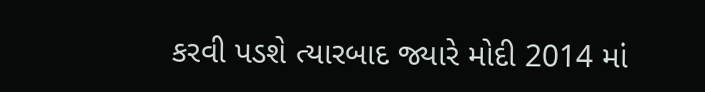કરવી પડશે ત્યારબાદ જ્યારે મોદી 2014 માં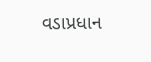વડાપ્રધાન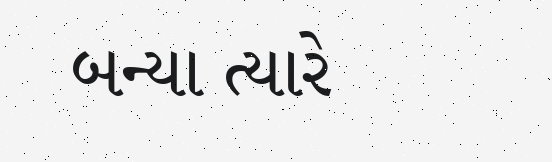બન્યા ત્યારે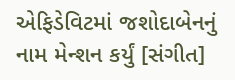એફિડેવિટમાં જશોદાબેનનું નામ મેન્શન કર્યું [સંગીત]